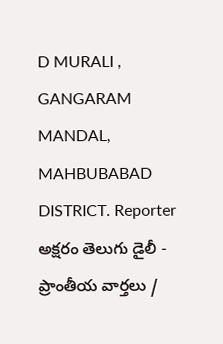D MURALI , GANGARAM MANDAL, MAHBUBABAD DISTRICT. Reporter
అక్షరం తెలుగు డైలీ - ప్రాంతీయ వార్తలు /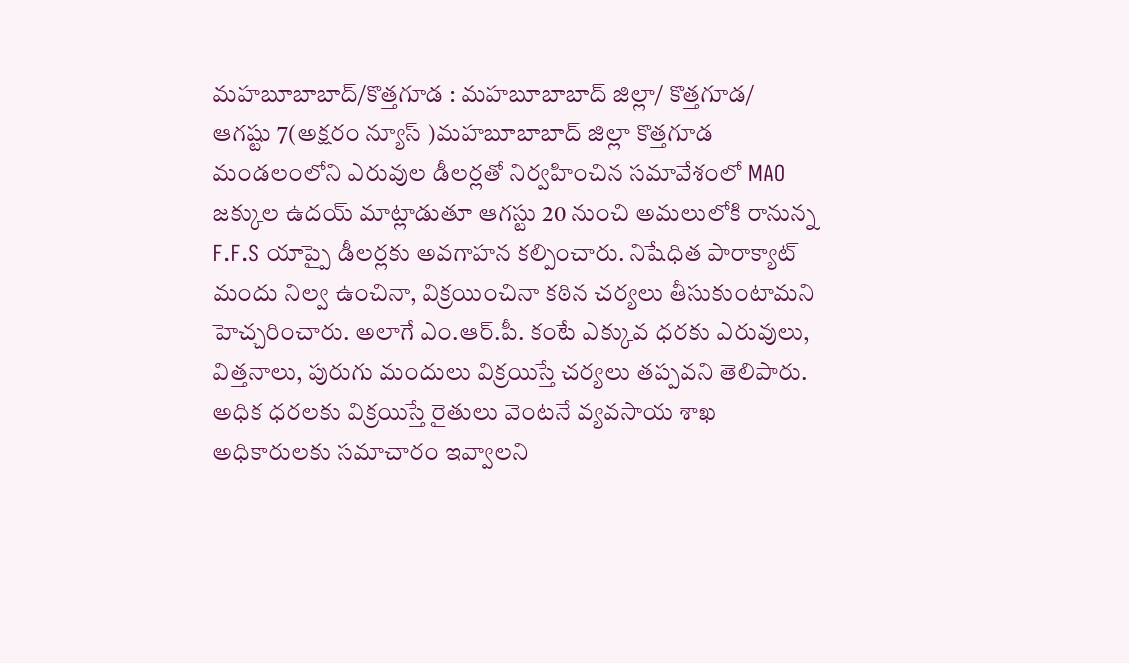మహబూబాబాద్/కొత్తగూడ : మహబూబాబాద్ జిల్లా/ కొత్తగూడ/ ఆగష్టు 7(అక్షరం న్యూస్ )మహబూబాబాద్ జిల్లా కొత్తగూడ మండలంలోని ఎరువుల డీలర్లతో నిర్వహించిన సమావేశంలో MAO జక్కుల ఉదయ్ మాట్లాడుతూ ఆగస్టు 20 నుంచి అమలులోకి రానున్న F.F.S యాప్పై డీలర్లకు అవగాహన కల్పించారు. నిషేధిత పారాక్యాట్ మందు నిల్వ ఉంచినా, విక్రయించినా కఠిన చర్యలు తీసుకుంటామని హెచ్చరించారు. అలాగే ఎం.ఆర్.పీ. కంటే ఎక్కువ ధరకు ఎరువులు, విత్తనాలు, పురుగు మందులు విక్రయిస్తే చర్యలు తప్పవని తెలిపారు. అధిక ధరలకు విక్రయిస్తే రైతులు వెంటనే వ్యవసాయ శాఖ అధికారులకు సమాచారం ఇవ్వాలని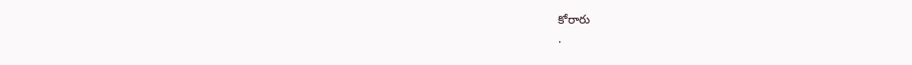కోరారు
.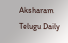Aksharam Telugu Daily